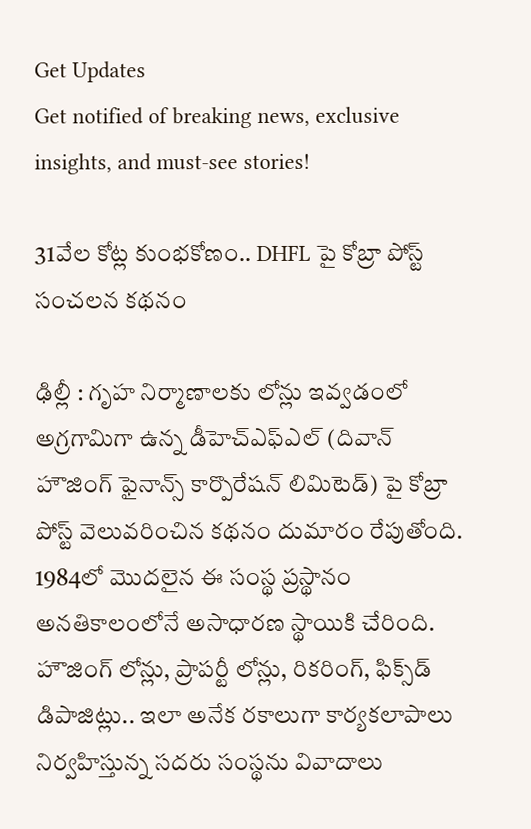Get Updates
Get notified of breaking news, exclusive insights, and must-see stories!

31వేల కోట్ల కుంభకోణం.. DHFL పై కోబ్రా పోస్ట్ సంచలన కథనం

ఢిల్లీ : గృహ నిర్మాణాలకు లోన్లు ఇవ్వడంలో అగ్రగామిగా ఉన్న డీహెచ్ఎఫ్ఎల్ (దివాన్ హౌజింగ్ ఫైనాన్స్ కార్పొరేషన్ లిమిటెడ్) పై కోబ్రా పోస్ట్ వెలువరించిన కథనం దుమారం రేపుతోంది. 1984లో మొదలైన ఈ సంస్థ ప్రస్థానం అనతికాలంలోనే అసాధారణ స్థాయికి చేరింది. హౌజింగ్ లోన్లు, ప్రాపర్టీ లోన్లు, రికరింగ్, ఫిక్స్‌డ్ డిపాజిట్లు.. ఇలా అనేక రకాలుగా కార్యకలాపాలు నిర్వహిస్తున్న సదరు సంస్థను వివాదాలు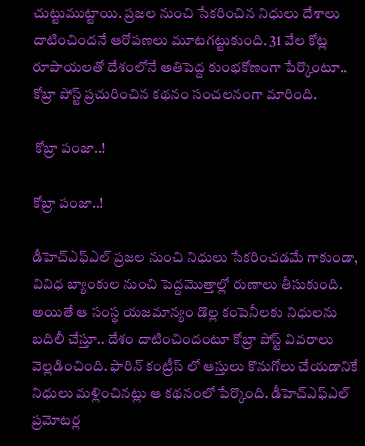చుట్టుముట్టాయి. ప్రజల నుంచి సేకరించిన నిధులు దేశాలు దాటించిందనే ఆరోపణలు మూటగట్టుకుంది. 31 వేల కోట్ల రూపాయలతో దేశంలోనే అతిపెద్ద కుంభకోణంగా పేర్కొంటూ.. కోబ్రా పోస్ట్ ప్రచురించిన కథనం సంచలనంగా మారింది.

 కోబ్రా పంజా..!

కోబ్రా పంజా..!

డీహెచ్ఎఫ్ఎల్ ప్రజల నుంచి నిధులు సేకరించడమే గాకుండా, వివిధ బ్యాంకుల నుంచి పెద్దమొత్తాల్లో రుణాలు తీసుకుంది. అయితే ఆ సంస్థ యజమాన్యం డొల్ల కంపెనీలకు నిధులను బదిలీ చేస్తూ.. దేశం దాటించిందంటూ కోబ్రా పోస్ట్ వివరాలు వెల్లడించింది. ఫారిన్ కంట్రీస్ లో ఆస్తులు కొనుగోలు చేయడానికే నిధులు మళ్లించినట్లు ఆ కథనంలో పేర్కొంది. డీహెచ్ఎఫ్ఎల్ ప్రమోటర్ల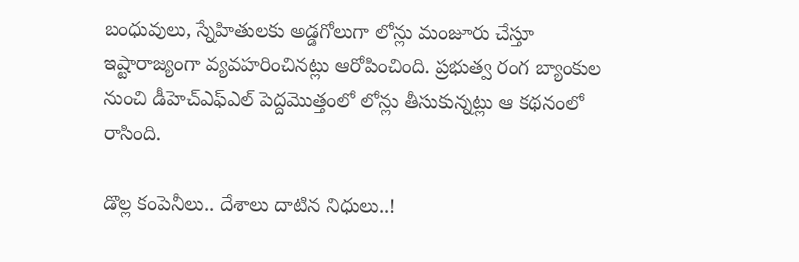బంధువులు, స్నేహితులకు అడ్డగోలుగా లోన్లు మంజూరు చేస్తూ ఇష్టారాజ్యంగా వ్యవహరించినట్లు ఆరోపించింది. ప్రభుత్వ రంగ బ్యాంకుల నుంచి డీహెచ్ఎఫ్ఎల్ పెద్దమొత్తంలో లోన్లు తీసుకున్నట్లు ఆ కథనంలో రాసింది.

డొల్ల కంపెనీలు.. దేశాలు దాటిన నిధులు..!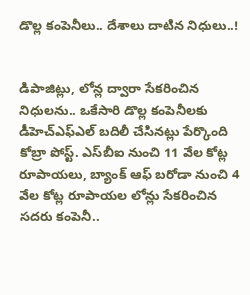డొల్ల కంపెనీలు.. దేశాలు దాటిన నిధులు..!


డిపాజిట్లు, లోన్ల ద్వారా సేకరించిన నిధులను.. ఒకేసారి డొల్ల కంపెనీలకు డీహెచ్ఎఫ్ఎల్ బదిలీ చేసినట్లు పేర్కొంది కోబ్రా పోస్ట్. ఎస్‌బీఐ నుంచి 11 వేల కోట్ల రూపాయలు, బ్యాంక్ ఆఫ్ బరోడా నుంచి 4 వేల కోట్ల రూపాయల లోన్లు సేకరించిన సదరు కంపెనీ..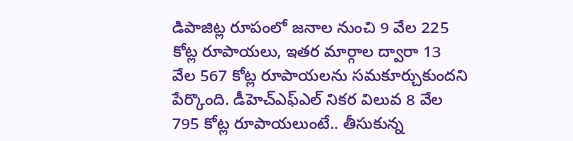డిపాజిట్ల రూపంలో జనాల నుంచి 9 వేల 225 కోట్ల రూపాయలు, ఇతర మార్గాల ద్వారా 13 వేల 567 కోట్ల రూపాయలను సమకూర్చుకుందని పేర్కొంది. డీహెచ్ఎఫ్ఎల్ నికర విలువ 8 వేల 795 కోట్ల రూపాయలుంటే.. తీసుకున్న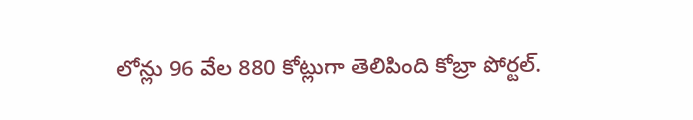లోన్లు 96 వేల 880 కోట్లుగా తెలిపింది కోబ్రా పోర్టల్.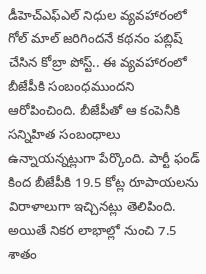డీహెచ్ఎఫ్‌ఎల్ నిధుల వ్యవహారంలో గోల్ మాల్ జరిగిందనే కథనం పబ్లిష్ చేసిన కోబ్రా పోస్ట్.. ఈ వ్యవహారంలో బీజేపీకి సంబంధముందని ఆరోపించింది. బీజేపీతో ఆ కంపెనీకి సన్నిహిత సంబంధాలు ఉన్నాయన్నట్లుగా పేర్కొంది. పార్టీ ఫండ్ కింద బీజేపీకి 19.5 కోట్ల రూపాయలను విరాళాలుగా ఇచ్చినట్లు తెలిపింది. అయితే నికర లాభాల్లో నుంచి 7.5 శాతం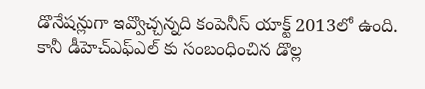డొనేషన్లుగా ఇవ్వొచ్చన్నది కంపెనీస్ యాక్ట్ 2013లో ఉంది. కానీ డీహెచ్ఎఫ్‌ఎల్ కు సంబంధించిన డొల్ల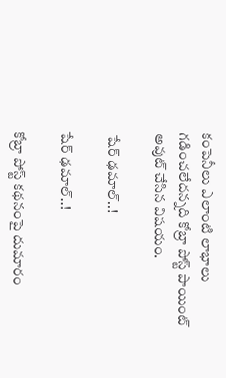కంపెనీలు ఎలాంటి లాభాలు గడించలేదన్నది కోబ్రా పోస్ట్ పాయింట్ అవుట్ చేసిన విషయం.

 షేర్ ఢమాల్..!

షేర్ ఢమాల్..!

కోబ్రా పోస్ట్ కథనంపై దుమారం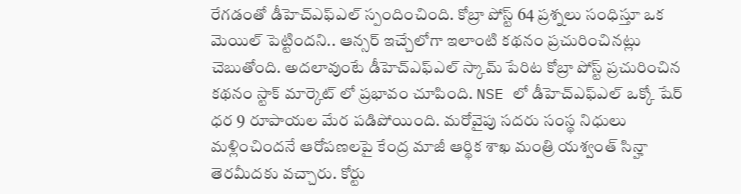రేగడంతో డీహెచ్‌ఎఫ్‌ఎల్ స్పందించింది. కోబ్రా పోస్ట్ 64 ప్రశ్నలు సంధిస్తూ ఒక మెయిల్ పెట్టిందని.. ఆన్సర్ ఇచ్చేలోగా ఇలాంటి కథనం ప్రచురించినట్లు చెబుతోంది. అదలావుంటే డీహెచ్‌ఎఫ్‌ఎల్ స్కామ్ పేరిట కోబ్రా పోస్ట్ ప్రచురించిన కథనం స్టాక్ మార్కెట్ లో ప్రభావం చూపింది. NSE లో డీహెచ్‌ఎఫ్‌ఎల్ ఒక్కో షేర్ ధర 9 రూపాయల మేర పడిపోయింది. మరోవైపు సదరు సంస్థ నిధులు మళ్లించిందనే ఆరోపణలపై కేంద్ర మాజీ ఆర్థిక శాఖ మంత్రి యశ్వంత్ సిన్హా తెరమీదకు వచ్చారు. కోర్టు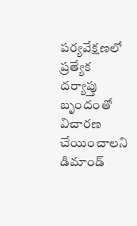పర్యవేక్షణలో ప్రత్యేక దర్యాప్తు బృందంతో విచారణ చేయించాలని డిమాండ్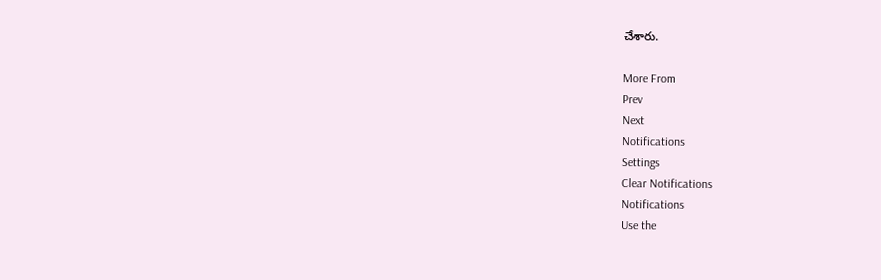చేశారు.

More From
Prev
Next
Notifications
Settings
Clear Notifications
Notifications
Use the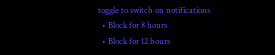toggle to switch on notifications
  • Block for 8 hours
  • Block for 12 hours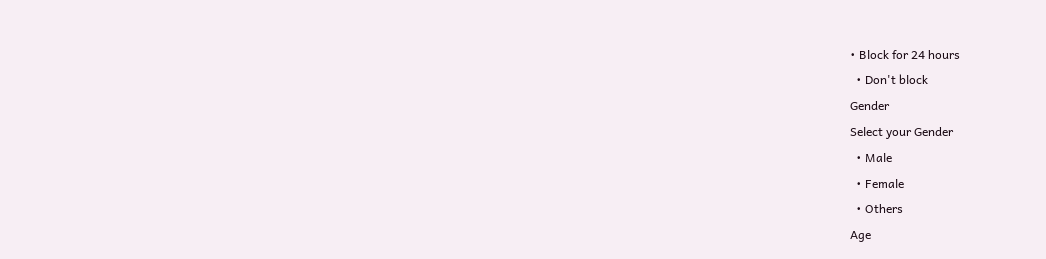• Block for 24 hours
  • Don't block
Gender
Select your Gender
  • Male
  • Female
  • Others
Age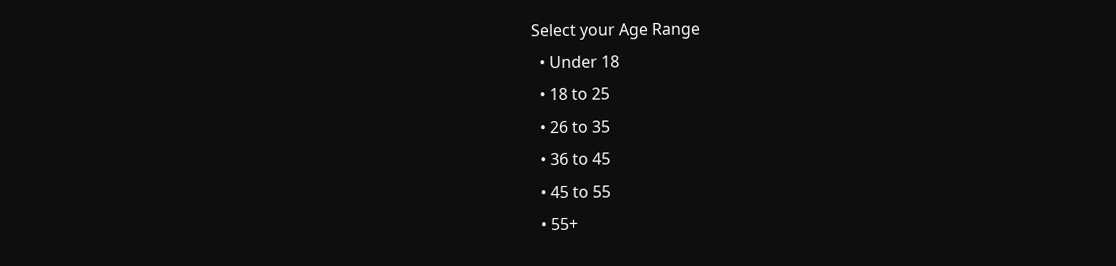Select your Age Range
  • Under 18
  • 18 to 25
  • 26 to 35
  • 36 to 45
  • 45 to 55
  • 55+